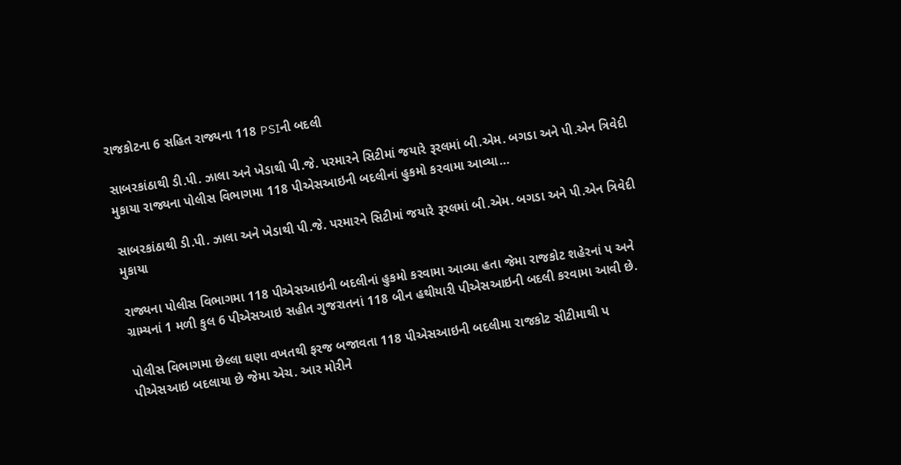રાજકોટના 6 સહિત રાજ્યના 118 PSIની બદલી

સાબરકાંઠાથી ડી.પી. ઝાલા અને ખેડાથી પી.જે. પરમારને સિટીમાં જયારે રૂરલમાં બી.એમ. બગડા અને પી.એન ત્રિવેદી મુકાયા રાજ્યના પોલીસ વિભાગમા 118 પીએસઆઇની બદલીનાં હુકમો કરવામા આવ્યા…

સાબરકાંઠાથી ડી.પી. ઝાલા અને ખેડાથી પી.જે. પરમારને સિટીમાં જયારે રૂરલમાં બી.એમ. બગડા અને પી.એન ત્રિવેદી મુકાયા

રાજ્યના પોલીસ વિભાગમા 118 પીએસઆઇની બદલીનાં હુકમો કરવામા આવ્યા હતા જેમા રાજકોટ શહેરનાં પ અને ગ્રામ્યનાં 1 મળી કુલ 6 પીએસઆઇ સહીત ગુજરાતનાં 118 બીન હથીયારી પીએસઆઇની બદલી કરવામા આવી છે.

પોલીસ વિભાગમા છેલ્લા ઘણા વખતથી ફરજ બજાવતા 118 પીએસઆઇની બદલીમા રાજકોટ સીટીમાથી પ પીએસઆઇ બદલાયા છે જેમા એચ. આર મોરીને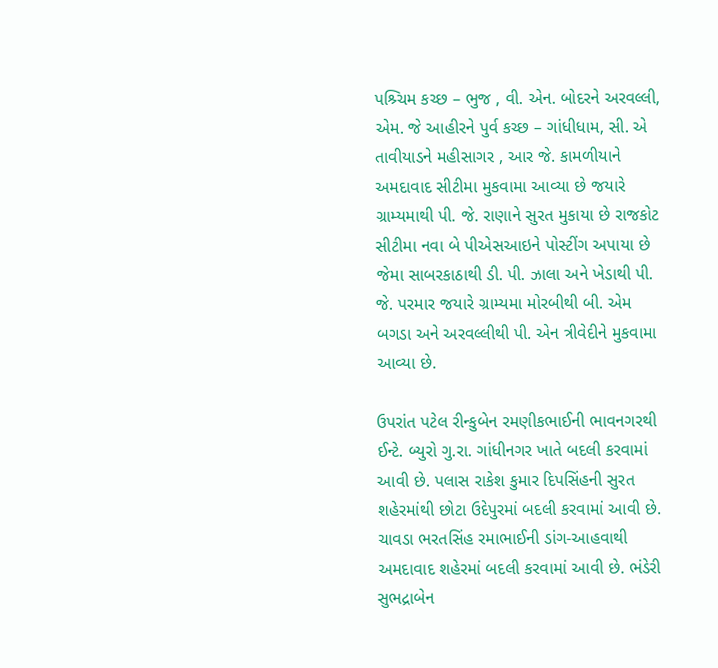પશ્ર્ચિમ કચ્છ – ભુજ , વી. એન. બોદરને અરવલ્લી, એમ. જે આહીરને પુર્વ કચ્છ – ગાંધીધામ, સી. એ તાવીયાડને મહીસાગર , આર જે. કામળીયાને અમદાવાદ સીટીમા મુકવામા આવ્યા છે જયારે ગ્રામ્યમાથી પી. જે. રાણાને સુરત મુકાયા છે રાજકોટ સીટીમા નવા બે પીએસઆઇને પોસ્ટીંગ અપાયા છે જેમા સાબરકાઠાથી ડી. પી. ઝાલા અને ખેડાથી પી. જે. પરમાર જયારે ગ્રામ્યમા મોરબીથી બી. એમ બગડા અને અરવલ્લીથી પી. એન ત્રીવેદીને મુકવામા આવ્યા છે.

ઉપરાંત પટેલ રીન્કુબેન રમણીકભાઈની ભાવનગરથી ઈન્ટે. બ્યુરો ગુ.રા. ગાંધીનગર ખાતે બદલી કરવામાં આવી છે. પલાસ રાકેશ કુમાર દિપસિંહની સુરત શહેરમાંથી છોટા ઉદેપુરમાં બદલી કરવામાં આવી છે. ચાવડા ભરતસિંહ રમાભાઈની ડાંગ-આહવાથી અમદાવાદ શહેરમાં બદલી કરવામાં આવી છે. ભંડેરી સુભદ્રાબેન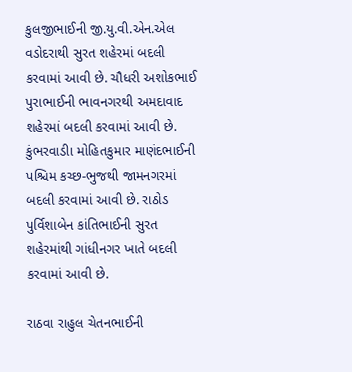કુલજીભાઈની જી.યુ.વી.એન.એલ વડોદરાથી સુરત શહેરમાં બદલી કરવામાં આવી છે. ચૌધરી અશોકભાઈ પુરાભાઈની ભાવનગરથી અમદાવાદ શહેરમાં બદલી કરવામાં આવી છે. કુંભરવાડીા મોહિતકુમાર માણંદભાઈની પશ્ચિમ કચ્છ-ભુજથી જામનગરમાં બદલી કરવામાં આવી છે. રાઠોડ પુર્વિશાબેન કાંતિભાઈની સુરત શહેરમાંથી ગાંધીનગર ખાતે બદલી કરવામાં આવી છે.

રાઠવા રાહુલ ચેતનભાઈની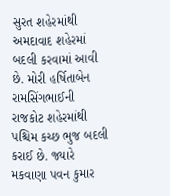સુરત શહેરમાંથી અમદાવાદ શહેરમાં બદલી કરવામાં આવી છે. મોરી હર્ષિતાબેન રામસિંગભાઈની રાજકોટ શહેરમાંથી પશ્ચિમ કચ્છ ભુજ બદલી કરાઈ છે. જ્યારે મકવાણા પવન કુમાર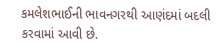કમલેશભાઈની ભાવનગરથી આણંદમાં બદલી કરવામાં આવી છે.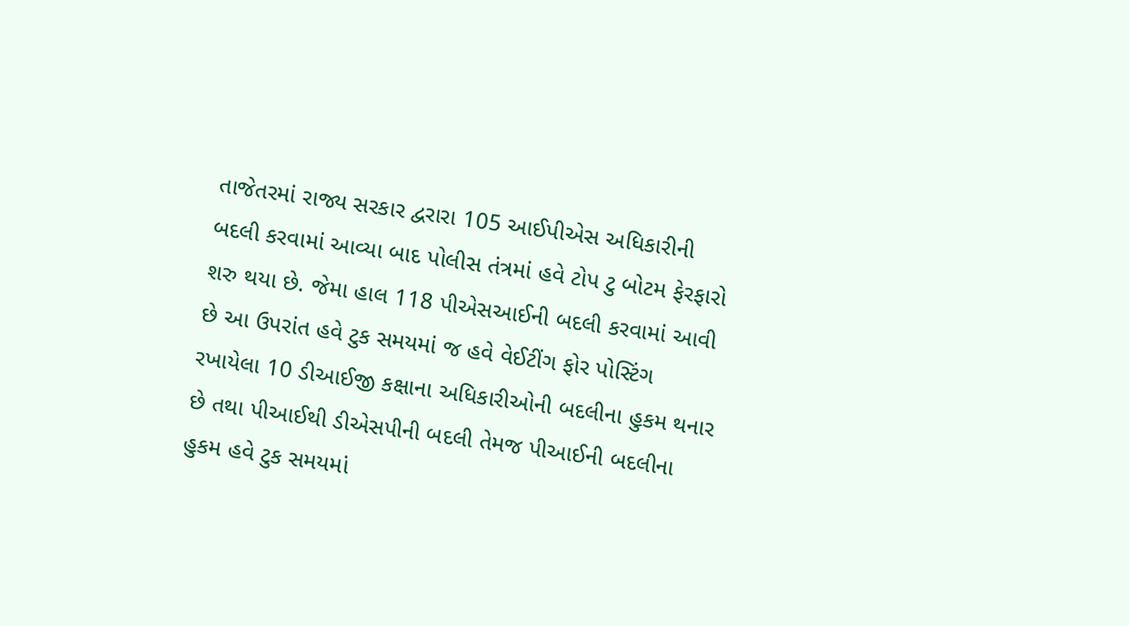તાજેતરમાં રાજ્ય સરકાર દ્વરારા 105 આઈપીએસ અધિકારીની બદલી કરવામાં આવ્યા બાદ પોલીસ તંત્રમાં હવે ટોપ ટુ બોટમ ફેરફારો શરુ થયા છે. જેમા હાલ 118 પીએસઆઈની બદલી કરવામાં આવી છે આ ઉપરાંત હવે ટુક સમયમાં જ હવે વેઈટીંગ ફોર પોસ્ટિંગ રખાયેલા 10 ડીઆઈજી કક્ષાના અધિકારીઓની બદલીના હુકમ થનાર છે તથા પીઆઈથી ડીએસપીની બદલી તેમજ પીઆઈની બદલીના હુકમ હવે ટુક સમયમાં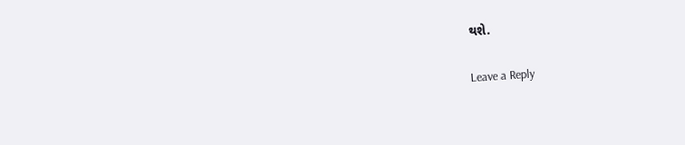થશે.

Leave a Reply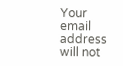Your email address will not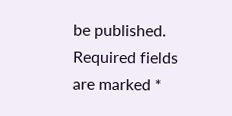be published. Required fields are marked *